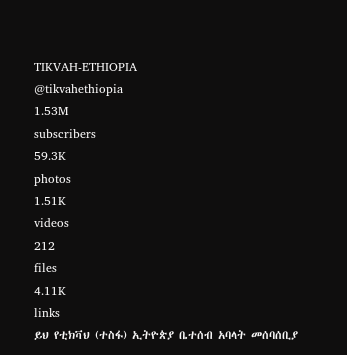TIKVAH-ETHIOPIA
@tikvahethiopia
1.53M
subscribers
59.3K
photos
1.51K
videos
212
files
4.11K
links
ይህ የቲክቫህ (ተስፋ) ኢትዮጵያ ቤተሰብ አባላት መሰባሰቢያ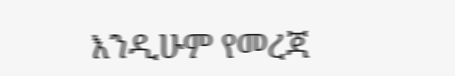እንዲሁም የመረጃ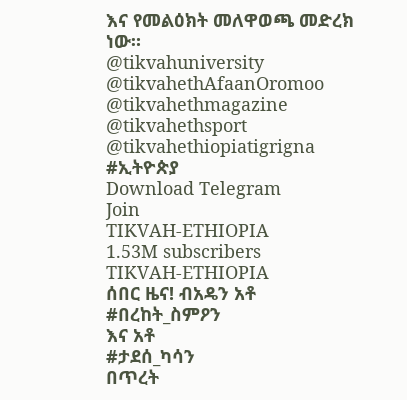እና የመልዕክት መለዋወጫ መድረክ ነው።
@tikvahuniversity
@tikvahethAfaanOromoo
@tikvahethmagazine
@tikvahethsport
@tikvahethiopiatigrigna
#ኢትዮጵያ
Download Telegram
Join
TIKVAH-ETHIOPIA
1.53M subscribers
TIKVAH-ETHIOPIA
ሰበር ዜና! ብአዴን አቶ
#በረከት_ስምዖን
እና አቶ
#ታደሰ_ካሳን
በጥረት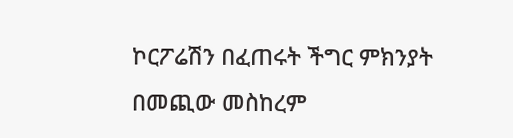ኮርፖሬሽን በፈጠሩት ችግር ምክንያት በመጪው መስከረም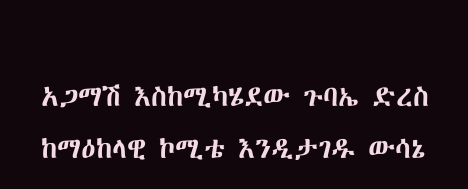አጋማሽ እስከሚካሄደው ጉባኤ ድረስ ከማዕከላዊ ኮሚቴ እንዲታገዱ ውሳኔ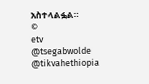አስተላልፏል።
©
etv
@tsegabwolde
@tikvahethiopia